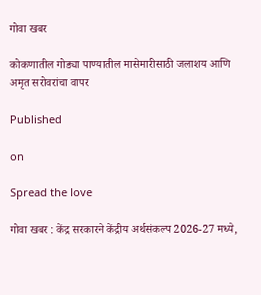गोवा खबर

कोकणातील गोड्या पाण्यातील मासेमारीसाठी जलाशय आणि अमृत सरोवरांचा वापर

Published

on

Spread the love

गोवा खबर : केंद्र सरकारने केंद्रीय अर्थसंकल्प 2026-27 मध्ये,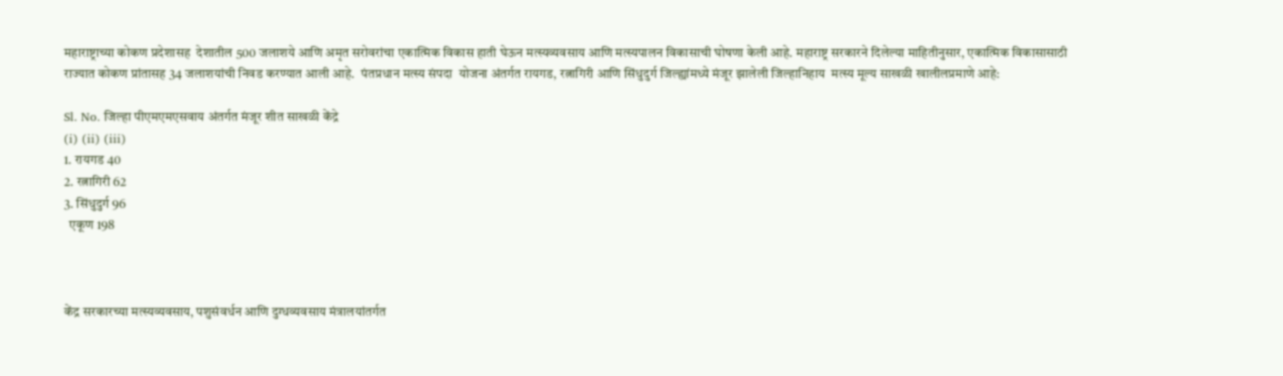महाराष्ट्राच्या कोकण प्रदेशासह  देशातील 500 जलाशये आणि अमृत सरोवरांचा एकात्मिक विकास हाती घेऊन मत्स्यव्यवसाय आणि मत्स्यपालन विकासाची घोषणा केली आहे. महाराष्ट्र सरकारने दिलेल्या माहितीनुसार, एकात्मिक विकासासाठी राज्यात कोकण प्रांतासह 34 जलाशयांची निवड करण्यात आली आहे.  पंतप्रधान मत्स्य संपदा  योजना अंतर्गत रायगड, रत्नागिरी आणि सिंधुदुर्ग जिल्ह्यांमध्ये मंजूर झालेली जिल्हानिहाय  मत्स्य मूल्य साखळी खालीलप्रमाणे आहे:

Sl. No. जिल्हा पीएमएमएसवाय अंतर्गत मंजूर शीत साखळी केंद्रे
(i) (ii) (iii)
1. रायगड 40
2. रत्नागिरी 62
3. सिंधुदुर्ग 96
  एकूण 198



केंद्र सरकारच्या मत्स्यव्यवसाय, पशुसंवर्धन आणि दुग्धव्यवसाय मंत्रालयांतर्गत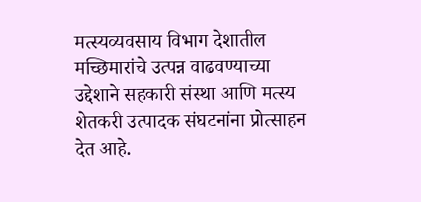मत्स्यव्यवसाय विभाग देशातील मच्छिमारांचे उत्पन्न वाढवण्याच्या उद्देशाने सहकारी संस्था आणि मत्स्य शेतकरी उत्पादक संघटनांना प्रोत्साहन देत आहे.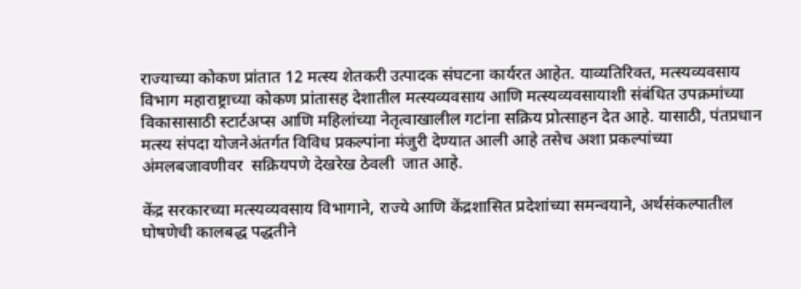राज्याच्या कोकण प्रांतात 12 मत्स्य शेतकरी उत्पादक संघटना कार्यरत आहेत. याव्यतिरिक्त, मत्स्यव्यवसाय विभाग महाराष्ट्राच्या कोकण प्रांतासह देशातील मत्स्यव्यवसाय आणि मत्स्यव्यवसायाशी संबंधित उपक्रमांच्या विकासासाठी स्टार्टअप्स आणि महिलांच्या नेतृत्वाखालील गटांना सक्रिय प्रोत्साहन देत आहे. यासाठी, पंतप्रधान मत्स्य संपदा योजनेअंतर्गत विविध प्रकल्पांना मंजुरी देण्यात आली आहे तसेच अशा प्रकल्पांच्या अंमलबजावणीवर  सक्रियपणे देखरेख ठेवली  जात आहे.

केंद्र सरकारच्या मत्स्यव्यवसाय विभागाने, राज्ये आणि केंद्रशासित प्रदेशांच्या समन्वयाने, अर्थसंकल्पातील  घोषणेची कालबद्ध पद्धतीने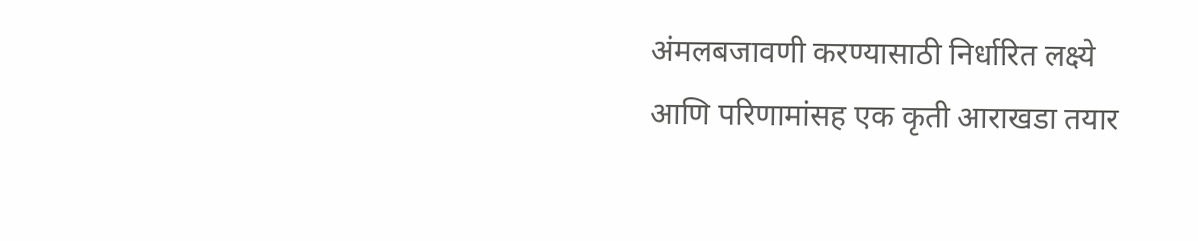अंमलबजावणी करण्यासाठी निर्धारित लक्ष्ये आणि परिणामांसह एक कृती आराखडा तयार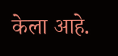केला आहे.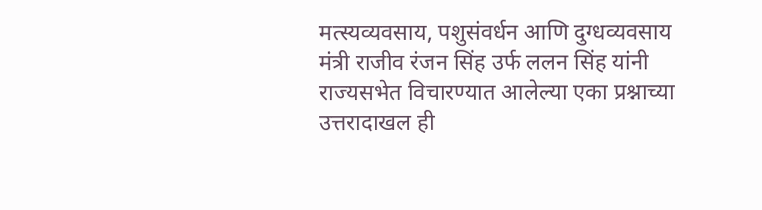मत्स्यव्यवसाय, पशुसंवर्धन आणि दुग्धव्यवसाय मंत्री राजीव रंजन सिंह उर्फ ललन सिंह यांनी राज्यसभेत विचारण्यात आलेल्या एका प्रश्नाच्या उत्तरादाखल ही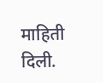माहिती दिली.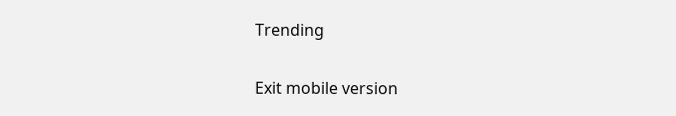Trending

Exit mobile version